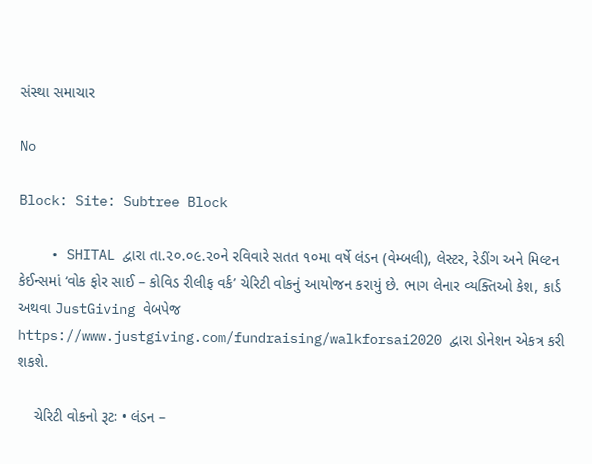સંસ્થા સમાચાર

No

Block: Site: Subtree Block

    • SHITAL દ્વારા તા.૨૦.૦૯.૨૦ને રવિવારે સતત ૧૦મા વર્ષે લંડન (વેમ્બલી), લેસ્ટર, રેડીંગ અને મિલ્ટન કેઈન્સમાં ‘વોક ફોર સાઈ – કોવિડ રીલીફ વર્ક’ ચેરિટી વોકનું આયોજન કરાયું છે. ભાગ લેનાર વ્યક્તિઓ કેશ, કાર્ડ અથવા JustGiving વેબપેજ https://www.justgiving.com/fundraising/walkforsai2020 દ્વારા ડોનેશન એકત્ર કરી શકશે.

    ચેરિટી વોકનો રૂટઃ • લંડન –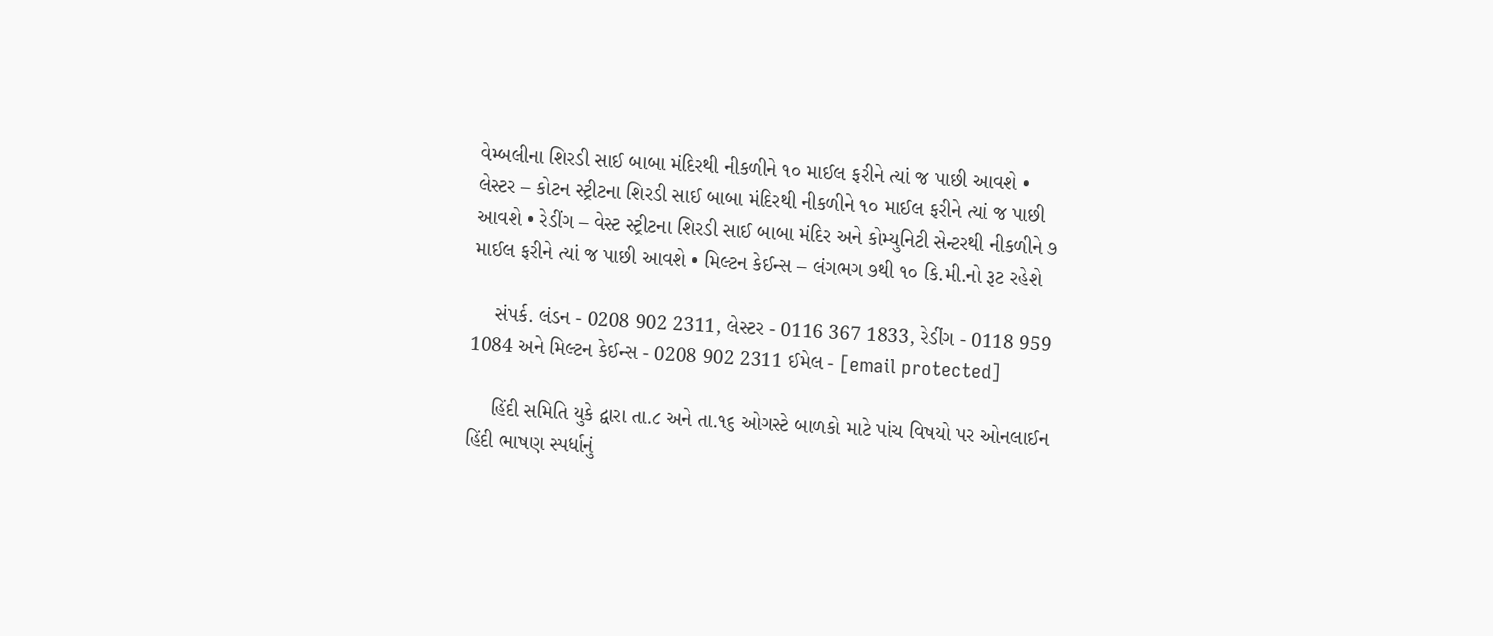વેમ્બલીના શિરડી સાઈ બાબા મંદિરથી નીકળીને ૧૦ માઈલ ફરીને ત્યાં જ પાછી આવશે • લેસ્ટર – કોટન સ્ટ્રીટના શિરડી સાઈ બાબા મંદિરથી નીકળીને ૧૦ માઈલ ફરીને ત્યાં જ પાછી આવશે • રેડીંગ – વેસ્ટ સ્ટ્રીટના શિરડી સાઈ બાબા મંદિર અને કોમ્યુનિટી સેન્ટરથી નીકળીને ૭ માઈલ ફરીને ત્યાં જ પાછી આવશે • મિલ્ટન કેઈન્સ – લંગભગ ૭થી ૧૦ કિ.મી.નો રૂટ રહેશે

    સંપર્ક. લંડન - 0208 902 2311, લેસ્ટર - 0116 367 1833, રેડીંગ - 0118 959 1084 અને મિલ્ટન કેઈન્સ - 0208 902 2311 ઈમેલ - [email protected]

    હિંદી સમિતિ યુકે દ્વારા તા.૮ અને તા.૧૬ ઓગસ્ટે બાળકો માટે પાંચ વિષયો પર ઓનલાઈન હિંદી ભાષણ સ્પર્ધાનું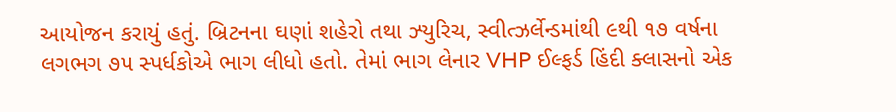આયોજન કરાયું હતું. બ્રિટનના ઘણાં શહેરો તથા ઝ્યુરિચ, સ્વીત્ઝર્લેન્ડમાંથી ૯થી ૧૭ વર્ષના લગભગ ૭૫ સ્પર્ધકોએ ભાગ લીધો હતો. તેમાં ભાગ લેનાર VHP ઈલ્ફર્ડ હિંદી ક્લાસનો એક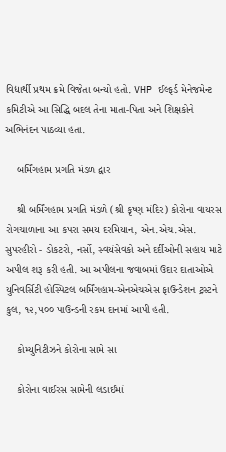વિદ્યાર્થી પ્રથમ ક્રમે વિજેતા બન્યો હતો. VHP ઈલ્ફર્ડ મેનેજમેન્ટ કમિટીએ આ સિદ્ધિ બદલ તેના માતા-પિતા અને શિક્ષકોને અભિનંદન પાઠવ્યા હતા.

    બર્મિંગહામ પ્રગતિ મંડળ દ્વાર

    શ્રી બર્મિંગહામ પ્રગતિ મંડળે (શ્રી કૃષ્ણ મંદિર) કોરોના વાયરસ રોગચાળાના આ કપરા સમય દરમિયાન, એન.એચ.એસ. સુપરહીરો - ડોકટરો, નર્સો, સ્વયંસેવકો અને દર્દીઓની સહાય માટે અપીલ શરૂ કરી હતી. આ અપીલના જવાબમાં ઉદાર દાતાઓએ યુનિવર્સિટી હોસ્પિટલ બર્મિંગહામ-એનએચએસ ફાઉન્ડેશન ટ્રસ્ટને કુલ, ૧૨,૫૦૦ પાઉન્ડની રકમ દાનમાં આપી હતી.

    કોમ્યુનિટીઝને કોરોના સામે સા

    કોરોના વાઈરસ સામેની લડાઈમાં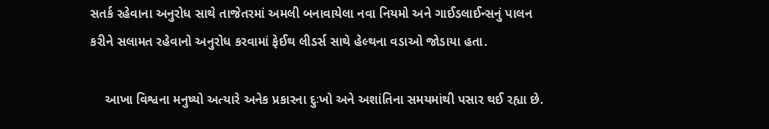સતર્ક રહેવાના અનુરોધ સાથે તાજેતરમાં અમલી બનાવાયેલા નવા નિયમો અને ગાઈડલાઈન્સનું પાલન કરીને સલામત રહેવાનો અનુરોધ કરવામાં ફેઈથ લીડર્સ સાથે હેલ્થના વડાઓ જોડાયા હતા.

    આખા વિશ્વના મનુષ્યો અત્યારે અનેક પ્રકારના દુઃખો અને અશાંતિના સમયમાંથી પસાર થઈ રહ્યા છે.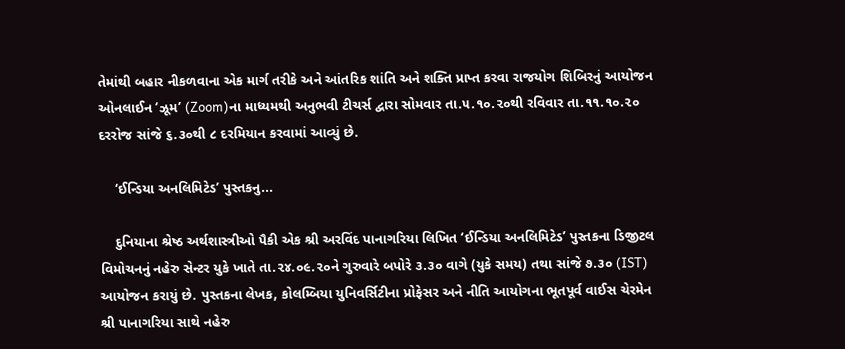તેમાંથી બહાર નીકળવાના એક માર્ગ તરીકે અને આંતરિક શાંતિ અને શક્તિ પ્રાપ્ત કરવા રાજયોગ શિબિરનું આયોજન ઓનલાઈન ‘ઝૂમ’ (Zoom)ના માધ્યમથી અનુભવી ટીચર્સ દ્વારા સોમવાર તા.૫.૧૦.૨૦થી રવિવાર તા.૧૧.૧૦.૨૦ દરરોજ સાંજે ૬.૩૦થી ૮ દરમિયાન કરવામાં આવ્યું છે.

    ‘ઈન્ડિયા અનલિમિટેડ’ પુસ્તકનુ...

    દુનિયાના શ્રેષ્ઠ અર્થશાસ્ત્રીઓ પૈકી એક શ્રી અરવિંદ પાનાગરિયા લિખિત ‘ઈન્ડિયા અનલિમિટેડ’ પુસ્તકના ડિજીટલ વિમોચનનું નહેરુ સેન્ટર યુકે ખાતે તા.૨૪.૦૯.૨૦ને ગુરુવારે બપોરે ૩.૩૦ વાગે (યુકે સમય) તથા સાંજે ૭.૩૦ (IST) આયોજન કરાયું છે. પુસ્તકના લેખક, કોલમ્બિયા યુનિવર્સિટીના પ્રોફેસર અને નીતિ આયોગના ભૂતપૂર્વ વાઈસ ચેરમેન શ્રી પાનાગરિયા સાથે નહેરુ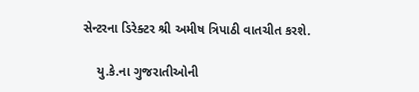સેન્ટરના ડિરેક્ટર શ્રી અમીષ ત્રિપાઠી વાતચીત કરશે.

    યુ.કે.ના ગુજરાતીઓની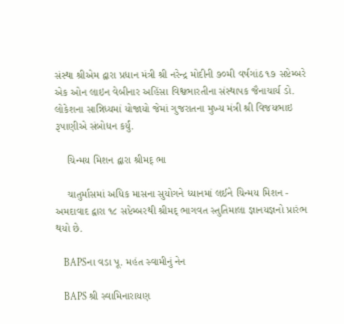સંસ્થા શ્રીએમ દ્વારા પ્રધાન મંત્રી શ્રી નરેન્દ્ર મોદીની ૭૦મી વર્ષગાંઠ ૧૭ સપ્ટેમ્બરે એક ઓન લાઇન વેબીનાર અહિંસા વિશ્વભારતીના સંસ્થાપક જૈનાચાર્ય ડો. લોકેશના સાન્નિધ્યમાં યોજાયો જેમાં ગુજરાતના મુખ્ય મંત્રી શ્રી વિજયભાઇ રૂપાણીએ સંબોધન કર્યું.

    ચિન્મય મિશન દ્વારા શ્રીમદ્ ભા

    ચાતુર્માસમાં અધિક માસના સુયોગને ધ્યાનમાં લઈને ચિન્મય મિશન - અમદાવાદ દ્વારા ૧૮ સપ્ટેમ્બરથી શ્રીમદ્ ભાગવત સ્તુતિમાલા જ્ઞાનયજ્ઞનો પ્રારંભ થયો છે.

    BAPSના વડા પૂ. મહંત સ્વામીનું નેન

    BAPS શ્રી સ્વામિનારાયણ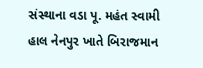સંસ્થાના વડા પૂ. મહંત સ્વામી હાલ નેનપુર ખાતે બિરાજમાન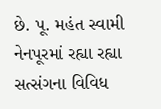છે. પૂ. મહંત સ્વામી નેનપૂરમાં રહ્યા રહ્યા સત્સંગના વિવિધ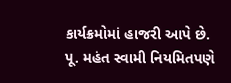કાર્યક્રમોમાં હાજરી આપે છે. પૂ. મહંત સ્વામી નિયમિતપણે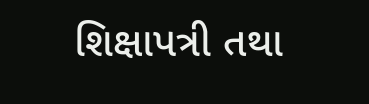શિક્ષાપત્રી તથા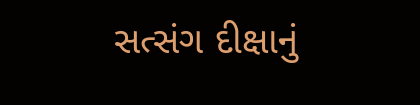સત્સંગ દીક્ષાનું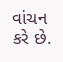વાંચન કરે છે.